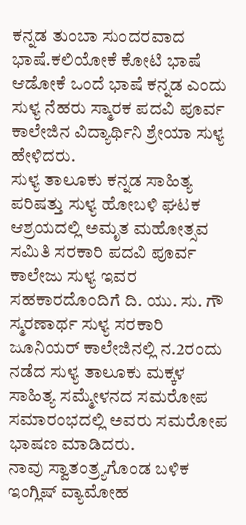ಕನ್ನಡ ತುಂಬಾ ಸುಂದರವಾದ ಭಾಷೆ.ಕಲಿಯೋಕೆ ಕೋಟಿ ಭಾಷೆ ಆಡೋಕೆ ಒಂದೆ ಭಾಷೆ ಕನ್ನಡ ಎಂದು ಸುಳ್ಯ ನೆಹರು ಸ್ಮಾರಕ ಪದವಿ ಪೂರ್ವ ಕಾಲೇಜಿನ ವಿದ್ಯಾರ್ಥಿನಿ ಶ್ರೇಯಾ ಸುಳ್ಯ ಹೇಳಿದರು.
ಸುಳ್ಯ ತಾಲೂಕು ಕನ್ನಡ ಸಾಹಿತ್ಯ ಪರಿಷತ್ತು ಸುಳ್ಯ ಹೋಬಳಿ ಘಟಕ ಆಶ್ರಯದಲ್ಲಿ ಅಮೃತ ಮಹೋತ್ಸವ ಸಮಿತಿ ಸರಕಾರಿ ಪದವಿ ಪೂರ್ವ ಕಾಲೇಜು ಸುಳ್ಯ ಇವರ ಸಹಕಾರದೊಂದಿಗೆ ದಿ. ಯು. ಸು. ಗೌ ಸ್ಮರಣಾರ್ಥ ಸುಳ್ಯ ಸರಕಾರಿ ಜೂನಿಯರ್ ಕಾಲೇಜಿನಲ್ಲಿ ನ.2ರಂದು ನಡೆದ ಸುಳ್ಯ ತಾಲೂಕು ಮಕ್ಕಳ ಸಾಹಿತ್ಯ ಸಮ್ಮೇಳನದ ಸಮರೋಪ ಸಮಾರಂಭದಲ್ಲಿ ಅವರು ಸಮರೋಪ ಭಾಷಣ ಮಾಡಿದರು.
ನಾವು ಸ್ವಾತಂತ್ರ್ಯಗೊಂಡ ಬಳಿಕ ಇಂಗ್ಲಿಷ್ ವ್ಯಾಮೋಹ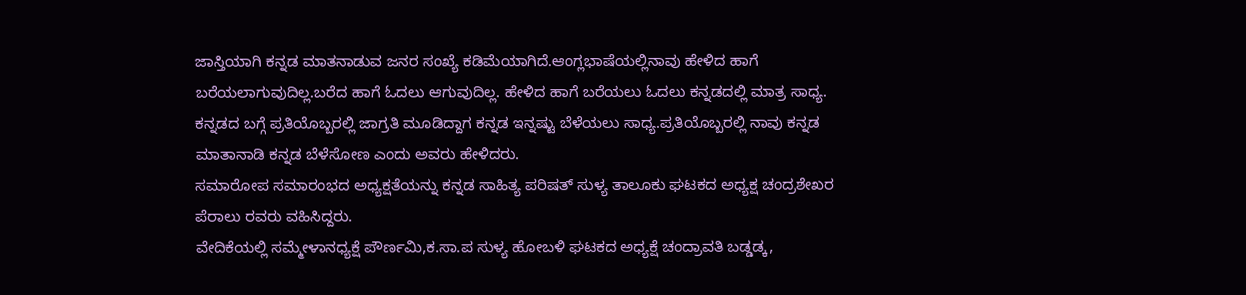ಜಾಸ್ತಿಯಾಗಿ ಕನ್ನಡ ಮಾತನಾಡುವ ಜನರ ಸಂಖ್ಯೆ ಕಡಿಮೆಯಾಗಿದೆ.ಆಂಗ್ಲಭಾಷೆಯಲ್ಲಿನಾವು ಹೇಳಿದ ಹಾಗೆ ಬರೆಯಲಾಗುವುದಿಲ್ಲ.ಬರೆದ ಹಾಗೆ ಓದಲು ಆಗುವುದಿಲ್ಲ. ಹೇಳಿದ ಹಾಗೆ ಬರೆಯಲು ಓದಲು ಕನ್ನಡದಲ್ಲಿ ಮಾತ್ರ ಸಾಧ್ಯ. ಕನ್ನಡದ ಬಗ್ಗೆ ಪ್ರತಿಯೊಬ್ಬರಲ್ಲಿ ಜಾಗ್ರತಿ ಮೂಡಿದ್ದಾಗ ಕನ್ನಡ ಇನ್ನಷ್ಟು ಬೆಳೆಯಲು ಸಾಧ್ಯ.ಪ್ರತಿಯೊಬ್ಬರಲ್ಲಿ ನಾವು ಕನ್ನಡ ಮಾತಾನಾಡಿ ಕನ್ನಡ ಬೆಳೆಸೋಣ ಎಂದು ಅವರು ಹೇಳಿದರು.
ಸಮಾರೋಪ ಸಮಾರಂಭದ ಅಧ್ಯಕ್ಷತೆಯನ್ನು ಕನ್ನಡ ಸಾಹಿತ್ಯ ಪರಿಷತ್ ಸುಳ್ಯ ತಾಲೂಕು ಘಟಕದ ಅಧ್ಯಕ್ಷ ಚಂದ್ರಶೇಖರ ಪೆರಾಲು ರವರು ವಹಿಸಿದ್ದರು.
ವೇದಿಕೆಯಲ್ಲಿ ಸಮ್ಮೇಳಾನಧ್ಯಕ್ಷೆ ಪೌರ್ಣಮಿ,ಕ.ಸಾ.ಪ ಸುಳ್ಯ ಹೋಬಳಿ ಘಟಕದ ಅಧ್ಯಕ್ಷೆ ಚಂದ್ರಾವತಿ ಬಡ್ಡಡ್ಕ,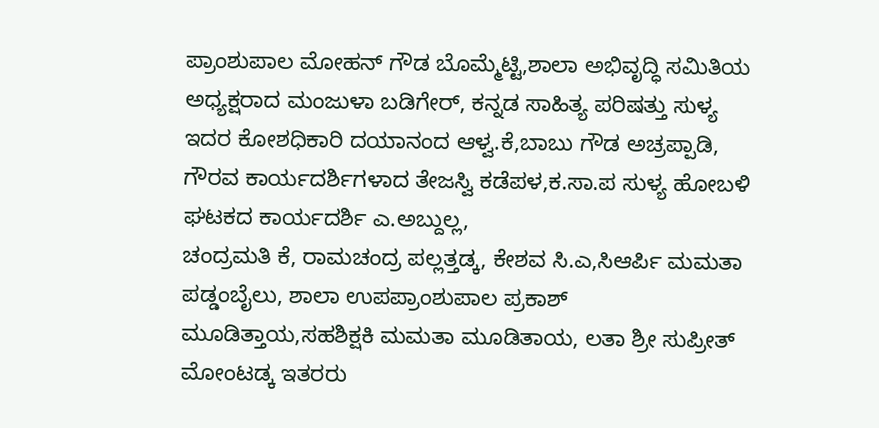ಪ್ರಾಂಶುಪಾಲ ಮೋಹನ್ ಗೌಡ ಬೊಮ್ಮೆಟ್ಟಿ,ಶಾಲಾ ಅಭಿವೃದ್ಧಿ ಸಮಿತಿಯ ಅಧ್ಯಕ್ಷರಾದ ಮಂಜುಳಾ ಬಡಿಗೇರ್, ಕನ್ನಡ ಸಾಹಿತ್ಯ ಪರಿಷತ್ತು ಸುಳ್ಯ ಇದರ ಕೋಶಧಿಕಾರಿ ದಯಾನಂದ ಆಳ್ವ.ಕೆ,ಬಾಬು ಗೌಡ ಅಚ್ರಪ್ಪಾಡಿ, ಗೌರವ ಕಾರ್ಯದರ್ಶಿಗಳಾದ ತೇಜಸ್ವಿ ಕಡೆಪಳ,ಕ.ಸಾ.ಪ ಸುಳ್ಯ ಹೋಬಳಿ ಘಟಕದ ಕಾರ್ಯದರ್ಶಿ ಎ.ಅಬ್ದುಲ್ಲ,
ಚಂದ್ರಮತಿ ಕೆ, ರಾಮಚಂದ್ರ ಪಲ್ಲತ್ತಡ್ಕ, ಕೇಶವ ಸಿ.ಎ,ಸಿಆರ್ಪಿ ಮಮತಾ ಪಡ್ಡಂಬೈಲು, ಶಾಲಾ ಉಪಪ್ರಾಂಶುಪಾಲ ಪ್ರಕಾಶ್ ಮೂಡಿತ್ತಾಯ,ಸಹಶಿಕ್ಷಕಿ ಮಮತಾ ಮೂಡಿತಾಯ, ಲತಾ ಶ್ರೀ ಸುಪ್ರೀತ್ ಮೋಂಟಡ್ಕ ಇತರರು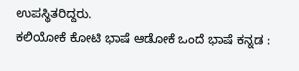ಉಪಸ್ಥಿತರಿದ್ದರು.
ಕಲಿಯೋಕೆ ಕೋಟಿ ಭಾಷೆ ಆಡೋಕೆ ಒಂದೆ ಭಾಷೆ ಕನ್ನಡ :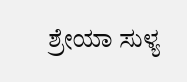ಶ್ರೇಯಾ ಸುಳ್ಯ